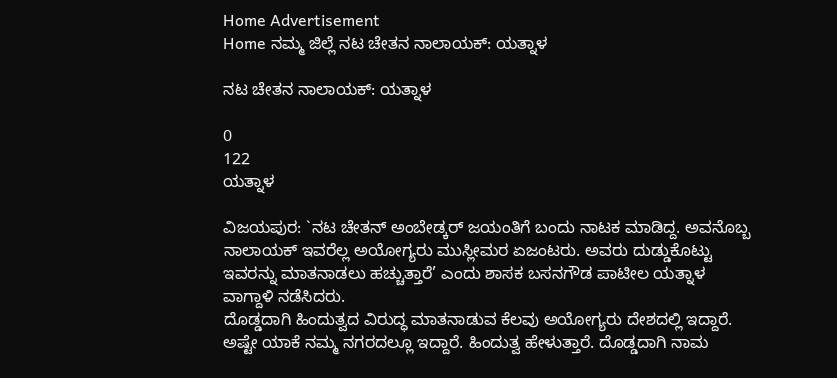Home Advertisement
Home ನಮ್ಮ ಜಿಲ್ಲೆ ನಟ ಚೇತನ ನಾಲಾಯಕ್: ಯತ್ನಾಳ

ನಟ ಚೇತನ ನಾಲಾಯಕ್: ಯತ್ನಾಳ

0
122
ಯತ್ನಾಳ

ವಿಜಯಪುರ: `ನಟ ಚೇತನ್ ಅಂಬೇಡ್ಕರ್ ಜಯಂತಿಗೆ ಬಂದು ನಾಟಕ ಮಾಡಿದ್ದ. ಅವನೊಬ್ಬ ನಾಲಾಯಕ್ ಇವರೆಲ್ಲ ಅಯೋಗ್ಯರು ಮುಸ್ಲೀಮರ ಏಜಂಟರು. ಅವರು ದುಡ್ಡುಕೊಟ್ಟು ಇವರನ್ನು ಮಾತನಾಡಲು ಹಚ್ಚುತ್ತಾರೆ’ ಎಂದು ಶಾಸಕ ಬಸನಗೌಡ ಪಾಟೀಲ ಯತ್ನಾಳ ವಾಗ್ದಾಳಿ ನಡೆಸಿದರು.
ದೊಡ್ಡದಾಗಿ ಹಿಂದುತ್ವದ ವಿರುದ್ಧ ಮಾತನಾಡುವ ಕೆಲವು ಅಯೋಗ್ಯರು ದೇಶದಲ್ಲಿ ಇದ್ದಾರೆ. ಅಷ್ಟೇ ಯಾಕೆ ನಮ್ಮ ನಗರದಲ್ಲೂ ಇದ್ದಾರೆ. ಹಿಂದುತ್ವ ಹೇಳುತ್ತಾರೆ. ದೊಡ್ಡದಾಗಿ ನಾಮ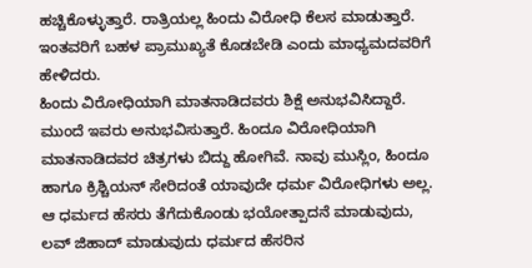ಹಚ್ಚಿಕೊಳ್ಳುತ್ತಾರೆ. ರಾತ್ರಿಯಲ್ಲ ಹಿಂದು ವಿರೋಧಿ ಕೆಲಸ ಮಾಡುತ್ತಾರೆ. ಇಂತವರಿಗೆ ಬಹಳ ಪ್ರಾಮುಖ್ಯತೆ ಕೊಡಬೇಡಿ ಎಂದು ಮಾಧ್ಯಮದವರಿಗೆ ಹೇಳಿದರು.
ಹಿಂದು ವಿರೋಧಿಯಾಗಿ ಮಾತನಾಡಿದವರು ಶಿಕ್ಷೆ ಅನುಭವಿಸಿದ್ದಾರೆ. ಮುಂದೆ ಇವರು ಅನುಭವಿಸುತ್ತಾರೆ. ಹಿಂದೂ ವಿರೋಧಿಯಾಗಿ ಮಾತನಾಡಿದವರ ಚಿತ್ರಗಳು ಬಿದ್ದು ಹೋಗಿವೆ. ನಾವು ಮುಸ್ಲಿಂ, ಹಿಂದೂ ಹಾಗೂ ಕ್ರಿಶ್ಚಿಯನ್ ಸೇರಿದಂತೆ ಯಾವುದೇ ಧರ್ಮ ವಿರೋಧಿಗಳು ಅಲ್ಲ. ಆ ಧರ್ಮದ ಹೆಸರು ತೆಗೆದುಕೊಂಡು ಭಯೋತ್ಪಾದನೆ ಮಾಡುವುದು, ಲವ್ ಜಿಹಾದ್ ಮಾಡುವುದು ಧರ್ಮದ ಹೆಸರಿನ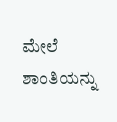ಮೇಲೆ ಶಾಂತಿಯನ್ನು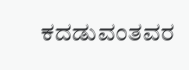ಕದಡುವಂತವರ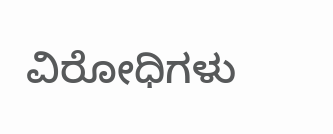ವಿರೋಧಿಗಳು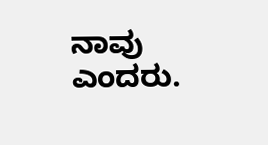ನಾವು ಎಂದರು.